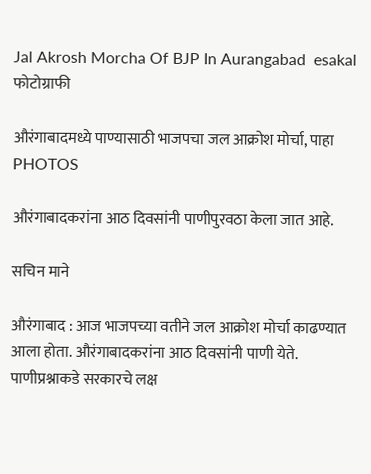Jal Akrosh Morcha Of BJP In Aurangabad  esakal
फोटोग्राफी

औरंगाबादमध्ये पाण्यासाठी भाजपचा जल आक्रोश मोर्चा, पाहा PHOTOS

औरंगाबादकरांना आठ दिवसांनी पाणीपुरवठा केला जात आहे.

सचिन माने

औरंगाबाद : आज भाजपच्या वतीने जल आक्रोश मोर्चा काढण्यात आला होता. औरंगाबादकरांना आठ दिवसांनी पाणी येते. पाणीप्रश्नाकडे सरकारचे लक्ष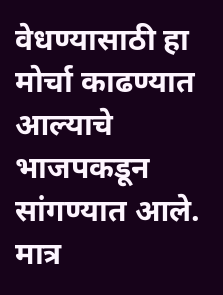वेधण्यासाठी हा मोर्चा काढण्यात आल्याचे भाजपकडून सांगण्यात आले. मात्र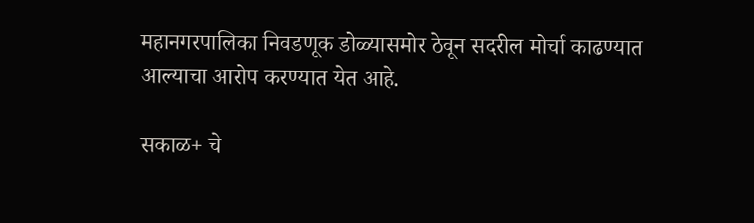महानगरपालिका निवडणूक डोळ्यासमोर ठेवून सदरील मोर्चा काढण्यात आल्याचा आरोप करण्यात येत आहे.

सकाळ+ चे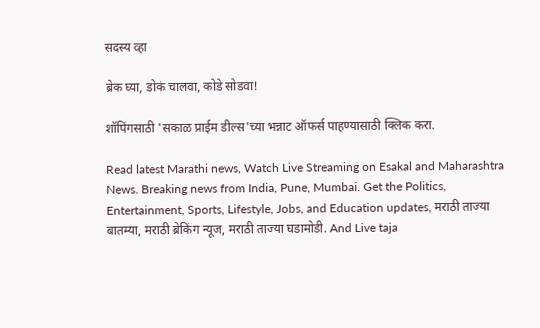सदस्य व्हा

ब्रेक घ्या, डोकं चालवा, कोडे सोडवा!

शॉपिंगसाठी 'सकाळ प्राईम डील्स'च्या भन्नाट ऑफर्स पाहण्यासाठी क्लिक करा.

Read latest Marathi news, Watch Live Streaming on Esakal and Maharashtra News. Breaking news from India, Pune, Mumbai. Get the Politics, Entertainment, Sports, Lifestyle, Jobs, and Education updates, मराठी ताज्या बातम्या, मराठी ब्रेकिंग न्यूज, मराठी ताज्या घडामोडी. And Live taja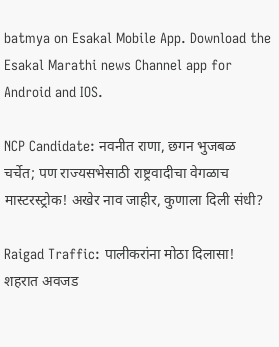batmya on Esakal Mobile App. Download the Esakal Marathi news Channel app for Android and IOS.

NCP Candidate: नवनीत राणा, छगन भुजबळ चर्चेत; पण राज्यसभेसाठी राष्ट्रवादीचा वेगळाच मास्टरस्ट्रोक! अखेर नाव जाहीर, कुणाला दिली संधी?

Raigad Traffic: पालीकरांना मोठा दिलासा! शहरात अवजड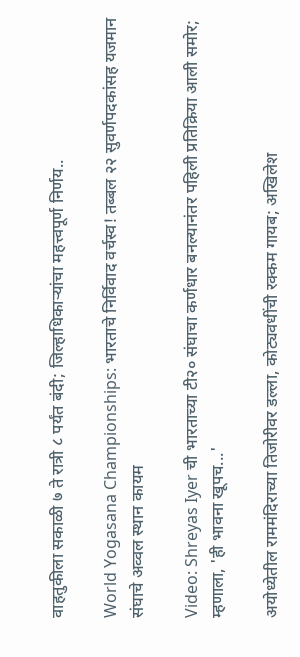वाहतुकीला सकाळी ७ ते रात्री ८ पर्यंत बंदी; जिल्हाधिकाऱ्यांचा महत्त्वपूर्ण निर्णय..

World Yogasana Championships: भारताचे निर्विवाद वर्चस्व! तब्बल २२ सुवर्णपदकांसह यजमान संघाचे अव्वल स्थान कायम

Video: Shreyas Iyer ची भारताच्या टी२० संघाचा कर्णधार बनल्यानंतर पहिली प्रतिक्रिया आली समोर; म्हणाला, 'ही भावना खूपच...'

अयोध्येतील राममंदिराच्या तिजोरीवर डल्ला, कोट्यवधींची रक्कम गायब; अखिलेश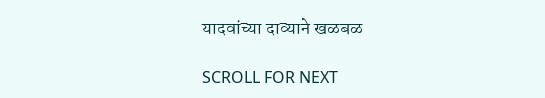यादवांच्या दाव्याने खळबळ

SCROLL FOR NEXT